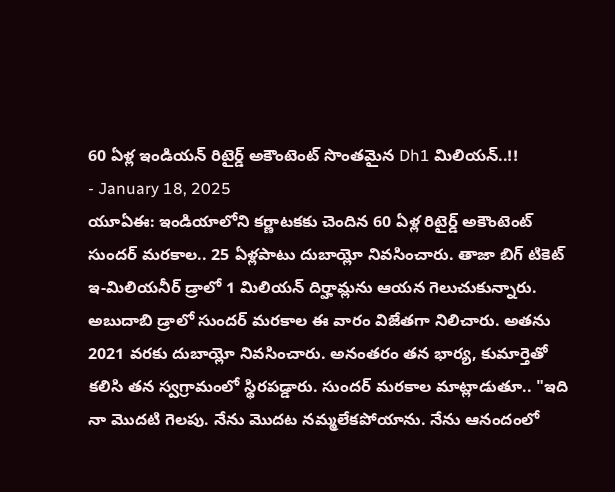60 ఏళ్ల ఇండియన్ రిటైర్డ్ అకౌంటెంట్ సొంతమైన Dh1 మిలియన్..!!
- January 18, 2025
యూఏఈ: ఇండియాలోని కర్ణాటకకు చెందిన 60 ఏళ్ల రిటైర్డ్ అకౌంటెంట్ సుందర్ మరకాల.. 25 ఏళ్లపాటు దుబాయ్లో నివసించారు. తాజా బిగ్ టికెట్ ఇ-మిలియనీర్ డ్రాలో 1 మిలియన్ దిర్హామ్లను ఆయన గెలుచుకున్నారు. అబుదాబి డ్రాలో సుందర్ మరకాల ఈ వారం విజేతగా నిలిచారు. అతను 2021 వరకు దుబాయ్లో నివసించారు. అనంతరం తన భార్య, కుమార్తెతో కలిసి తన స్వగ్రామంలో స్థిరపడ్డారు. సుందర్ మరకాల మాట్లాడుతూ.. "ఇది నా మొదటి గెలపు. నేను మొదట నమ్మలేకపోయాను. నేను ఆనందంలో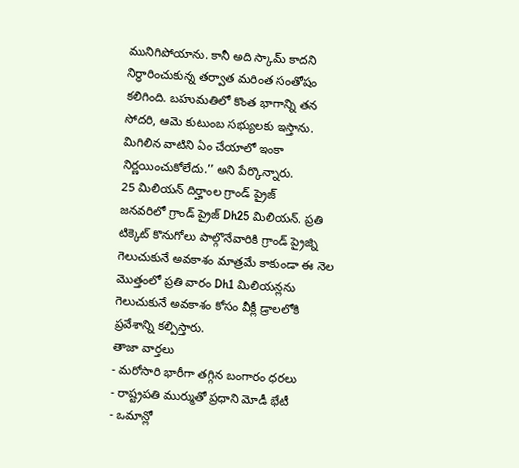మునిగిపోయాను. కానీ అది స్కామ్ కాదని నిర్ధారించుకున్న తర్వాత మరింత సంతోషం కలిగింది. బహుమతిలో కొంత భాగాన్ని తన సోదరి, ఆమె కుటుంబ సభ్యులకు ఇస్తాను. మిగిలిన వాటిని ఏం చేయాలో ఇంకా నిర్ణయించుకోలేదు.’’ అని పేర్కొన్నారు.
25 మిలియన్ దిర్హాంల గ్రాండ్ ప్రైజ్
జనవరిలో గ్రాండ్ ప్రైజ్ Dh25 మిలియన్. ప్రతి టిక్కెట్ కొనుగోలు పాల్గొనేవారికి గ్రాండ్ ప్రైజ్ని గెలుచుకునే అవకాశం మాత్రమే కాకుండా ఈ నెల మొత్తంలో ప్రతి వారం Dh1 మిలియన్లను గెలుచుకునే అవకాశం కోసం వీక్లీ డ్రాలలోకి ప్రవేశాన్ని కల్పిస్తారు.
తాజా వార్తలు
- మరోసారి భారీగా తగ్గిన బంగారం ధరలు
- రాష్ట్రపతి ముర్ముతో ప్రధాని మోడీ భేటీ
- ఒమాన్లో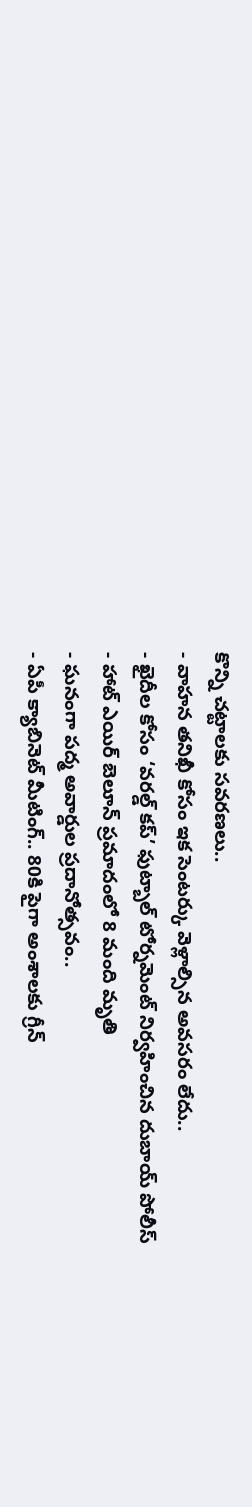కొన్ని చట్టాలకు సవరణలు..
- వాహన తనిఖీ కోసం ఇక సెంటర్కు వెళ్లాల్సిన అవసరం లేదు..
- ఖైదీల కోసం ‘వరల్డ్ కప్’ ఫుట్బాల్ టోర్నమెంట్ నిర్వహించిన దుబాయ్ పోలీస్
- హాట్ ఎయిర్ బెలూన్ ప్రమాదంలో 8 మంది మృతి
- ఘనంగా పద్మ అవార్డుల ప్రదానోత్సవం..
- ఏపీ క్యాబినెట్ మీటింగ్.. 80కి పైగా అంశాలకు గ్రీన్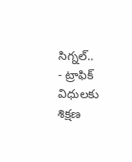సిగ్నల్..
- ట్రాఫిక్ విధులకు శిక్షణ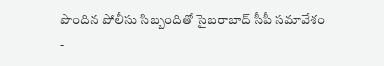పొందిన పోలీసు సిబ్బందితో సైబరాబాద్ సీపీ సమావేశం
-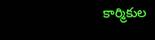కార్మికుల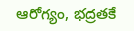ఆరోగ్యం, భద్రతకే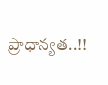ప్రాధాన్యత..!!